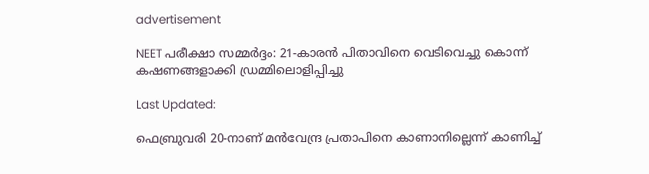advertisement

NEET പരീക്ഷാ സമ്മർദ്ദം: 21-കാരൻ പിതാവിനെ വെടിവെച്ചു കൊന്ന് കഷണങ്ങളാക്കി ഡ്രമ്മിലൊളിപ്പിച്ചു

Last Updated:

ഫെബ്രുവരി 20-നാണ് മൻവേന്ദ്ര പ്രതാപിനെ കാണാനില്ലെന്ന് കാണിച്ച്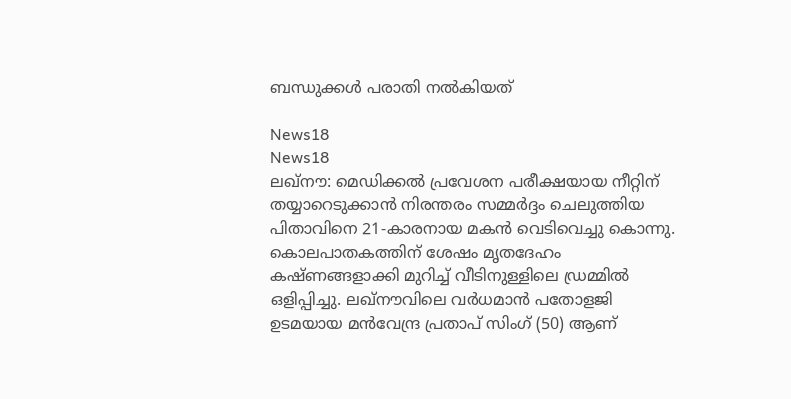ബന്ധുക്കൾ പരാതി നൽകിയത്

News18
News18
ലഖ്‌നൗ: മെഡിക്കൽ പ്രവേശന പരീക്ഷയായ നീറ്റിന് തയ്യാറെടുക്കാൻ നിരന്തരം സമ്മർദ്ദം ചെലുത്തിയ പിതാവിനെ 21-കാരനായ മകൻ വെടിവെച്ചു കൊന്നു. കൊലപാതകത്തിന് ശേഷം മൃതദേഹം കഷ്ണങ്ങളാക്കി മുറിച്ച് വീടിനുള്ളിലെ ഡ്രമ്മിൽ ഒളിപ്പിച്ചു. ലഖ്‌നൗവിലെ വർധമാൻ പതോളജി ഉടമയായ മൻവേന്ദ്ര പ്രതാപ് സിംഗ് (50) ആണ്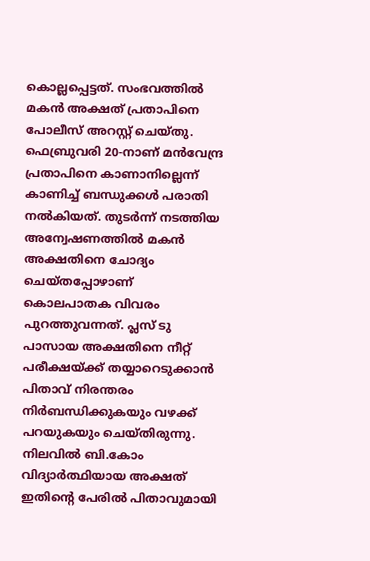കൊല്ലപ്പെട്ടത്. സംഭവത്തിൽ മകൻ അക്ഷത് പ്രതാപിനെ പോലീസ് അറസ്റ്റ് ചെയ്തു.
ഫെബ്രുവരി 20-നാണ് മൻവേന്ദ്ര പ്രതാപിനെ കാണാനില്ലെന്ന് കാണിച്ച് ബന്ധുക്കൾ പരാതി നൽകിയത്. തുടർന്ന് നടത്തിയ അന്വേഷണത്തിൽ മകൻ അക്ഷതിനെ ചോദ്യം ചെയ്തപ്പോഴാണ് കൊലപാതക വിവരം പുറത്തുവന്നത്. പ്ലസ് ടു പാസായ അക്ഷതിനെ നീറ്റ് പരീക്ഷയ്ക്ക് തയ്യാറെടുക്കാൻ പിതാവ് നിരന്തരം നിർബന്ധിക്കുകയും വഴക്ക് പറയുകയും ചെയ്തിരുന്നു. നിലവിൽ ബി.കോം വിദ്യാർത്ഥിയായ അക്ഷത് ഇതിന്റെ പേരിൽ പിതാവുമായി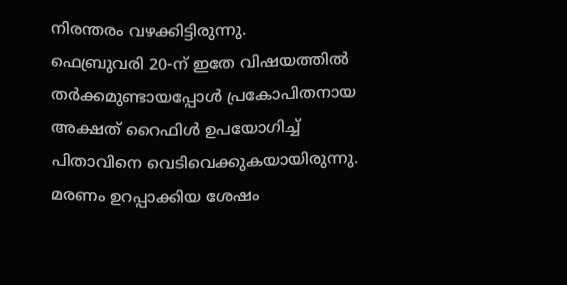നിരന്തരം വഴക്കിട്ടിരുന്നു.
ഫെബ്രുവരി 20-ന് ഇതേ വിഷയത്തിൽ തർക്കമുണ്ടായപ്പോൾ പ്രകോപിതനായ അക്ഷത് റൈഫിൾ ഉപയോഗിച്ച് പിതാവിനെ വെടിവെക്കുകയായിരുന്നു. മരണം ഉറപ്പാക്കിയ ശേഷം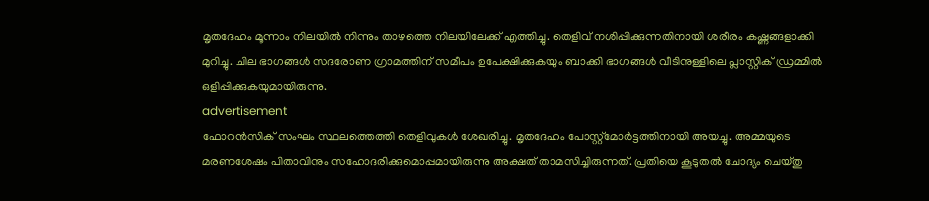മൃതദേഹം മൂന്നാം നിലയിൽ നിന്നും താഴത്തെ നിലയിലേക്ക് എത്തിച്ചു. തെളിവ് നശിപ്പിക്കുന്നതിനായി ശരീരം കഷ്ണങ്ങളാക്കി മുറിച്ചു. ചില ഭാഗങ്ങൾ സദരോണ ഗ്രാമത്തിന് സമീപം ഉപേക്ഷിക്കുകയും ബാക്കി ഭാഗങ്ങൾ വീടിനുള്ളിലെ പ്ലാസ്റ്റിക് ഡ്രമ്മിൽ ഒളിപ്പിക്കുകയുമായിരുന്നു.
advertisement
ഫോറൻസിക് സംഘം സ്ഥലത്തെത്തി തെളിവുകൾ ശേഖരിച്ചു. മൃതദേഹം പോസ്റ്റ്‌മോർട്ടത്തിനായി അയച്ചു. അമ്മയുടെ മരണശേഷം പിതാവിനും സഹോദരിക്കുമൊപ്പമായിരുന്നു അക്ഷത് താമസിച്ചിരുന്നത്. പ്രതിയെ കൂടുതൽ ചോദ്യം ചെയ്തു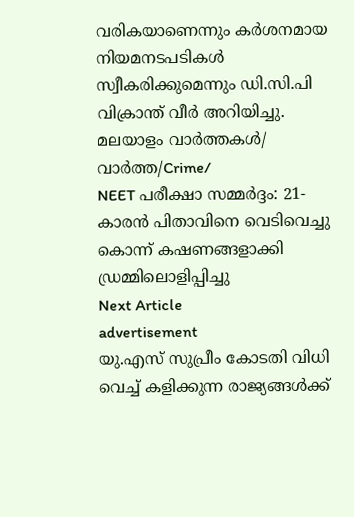വരികയാണെന്നും കർശനമായ നിയമനടപടികൾ സ്വീകരിക്കുമെന്നും ഡി.സി.പി വിക്രാന്ത് വീർ അറിയിച്ചു.
മലയാളം വാർത്തകൾ/ വാർത്ത/Crime/
NEET പരീക്ഷാ സമ്മർദ്ദം: 21-കാരൻ പിതാവിനെ വെടിവെച്ചു കൊന്ന് കഷണങ്ങളാക്കി ഡ്രമ്മിലൊളിപ്പിച്ചു
Next Article
advertisement
യു.എസ് സുപ്രീം കോടതി വിധി വെച്ച് കളിക്കുന്ന രാജ്യങ്ങൾക്ക്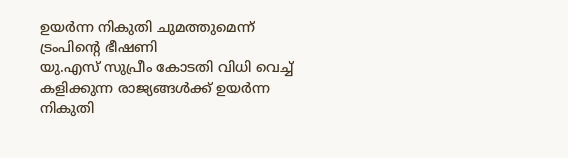ഉയർന്ന നികുതി ചുമത്തുമെന്ന് ട്രംപിന്റെ ഭീഷണി
യു.എസ് സുപ്രീം കോടതി വിധി വെച്ച് കളിക്കുന്ന രാജ്യങ്ങൾക്ക് ഉയർന്ന നികുതി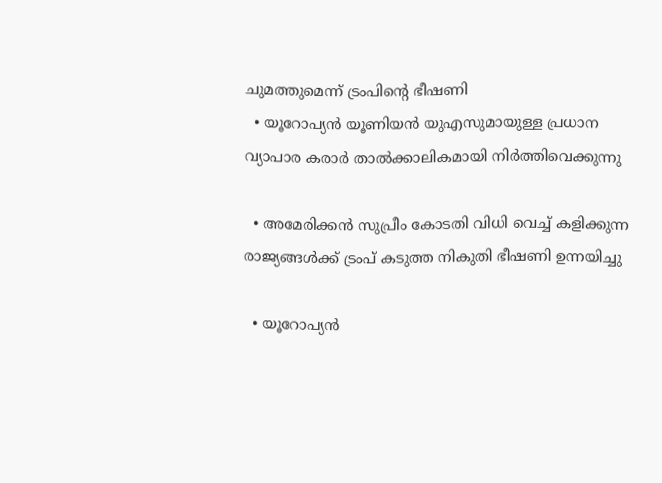ചുമത്തുമെന്ന് ട്രംപിന്റെ ഭീഷണി
  • യൂറോപ്യൻ യൂണിയൻ യുഎസുമായുള്ള പ്രധാന വ്യാപാര കരാർ താൽക്കാലികമായി നിർത്തിവെക്കുന്നു

  • അമേരിക്കൻ സുപ്രീം കോടതി വിധി വെച്ച് കളിക്കുന്ന രാജ്യങ്ങൾക്ക് ട്രംപ് കടുത്ത നികുതി ഭീഷണി ഉന്നയിച്ചു

  • യൂറോപ്യൻ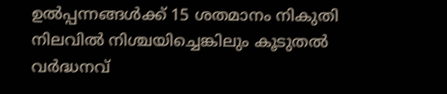ഉൽപ്പന്നങ്ങൾക്ക് 15 ശതമാനം നികുതി നിലവിൽ നിശ്ചയിച്ചെങ്കിലും കൂടുതൽ വർദ്ധനവ്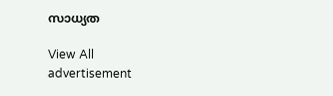സാധ്യത

View All
advertisement